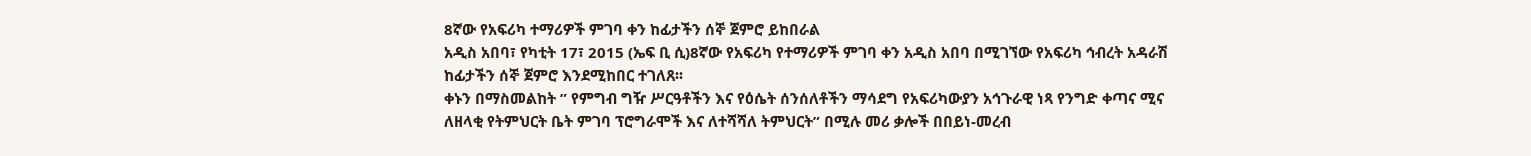8ኛው የአፍሪካ ተማሪዎች ምገባ ቀን ከፊታችን ሰኞ ጀምሮ ይከበራል
አዲስ አበባ፣ የካቲት 17፣ 2015 (ኤፍ ቢ ሲ)8ኛው የአፍሪካ የተማሪዎች ምገባ ቀን አዲስ አበባ በሚገኘው የአፍሪካ ኅብረት አዳራሽ ከፊታችን ሰኞ ጀምሮ እንደሚከበር ተገለጸ፡፡
ቀኑን በማስመልከት ” የምግብ ግዥ ሥርዓቶችን እና የዕሴት ሰንሰለቶችን ማሳደግ የአፍሪካውያን አኅጉራዊ ነጻ የንግድ ቀጣና ሚና ለዘላቂ የትምህርት ቤት ምገባ ፕሮግራሞች እና ለተሻሻለ ትምህርት” በሚሉ መሪ ቃሎች በበይነ-መረብ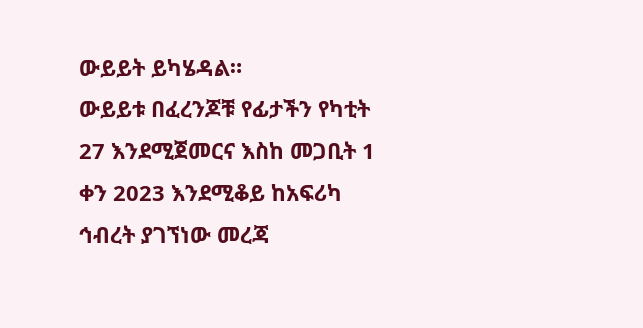ውይይት ይካሄዳል።
ውይይቱ በፈረንጆቹ የፊታችን የካቲት 27 እንደሚጀመርና እስከ መጋቢት 1 ቀን 2023 እንደሚቆይ ከአፍሪካ ኅብረት ያገኘነው መረጃ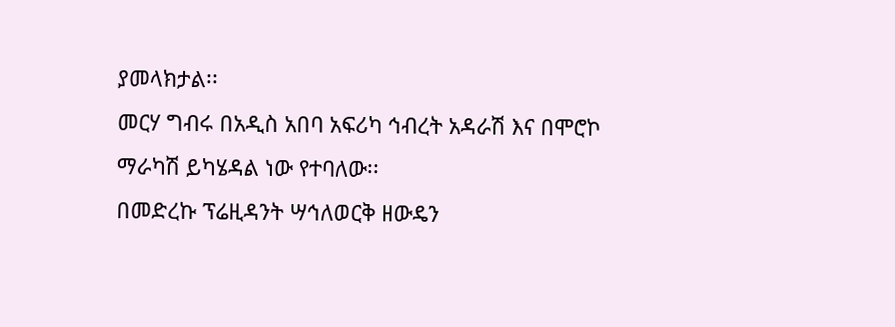ያመላክታል፡፡
መርሃ ግብሩ በአዲስ አበባ አፍሪካ ኅብረት አዳራሽ እና በሞሮኮ ማራካሽ ይካሄዳል ነው የተባለው፡፡
በመድረኩ ፕሬዚዳንት ሣኅለወርቅ ዘውዴን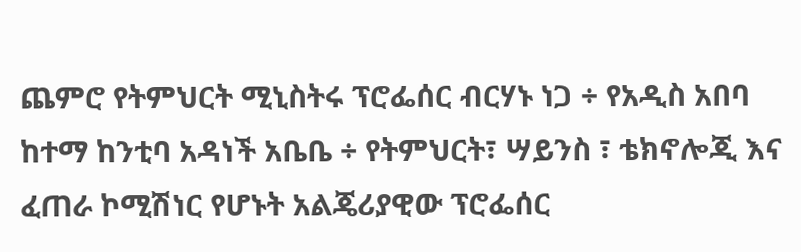ጨምሮ የትምህርት ሚኒስትሩ ፕሮፌሰር ብርሃኑ ነጋ ÷ የአዲስ አበባ ከተማ ከንቲባ አዳነች አቤቤ ÷ የትምህርት፣ ሣይንስ ፣ ቴክኖሎጂ እና ፈጠራ ኮሚሽነር የሆኑት አልጄሪያዊው ፕሮፌሰር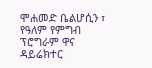ሞሐመድ ቤልሆሲን ፣ የዓለም የምግብ ፕሮግራም ዋና ዳይሬክተር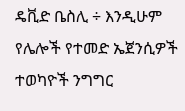ዴቪድ ቤስሊ ÷ እንዲሁም የሌሎች የተመድ ኤጀንሲዎች ተወካዮች ንግግር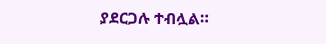ያደርጋሉ ተብሏል።